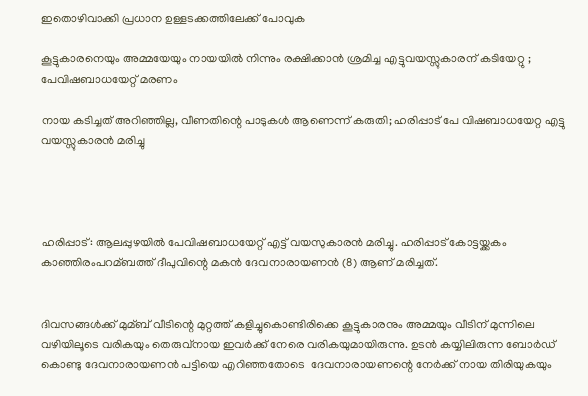ഇതൊഴിവാക്കി പ്രധാന ഉള്ളടക്കത്തിലേക്ക് പോവുക

കൂട്ടുകാരനെയും അമ്മയേയും നായയില്‍ നിന്നും രക്ഷിക്കാന്‍ ശ്രമിച്ച എട്ടുവയസ്സുകാരന് കടിയേറ്റു ; പേവിഷബാധയേറ്റ് മരണം

നായ കടിച്ചത് അറിഞ്ഞില്ല, വീണതിന്റെ പാടുകൾ ആണെന്ന് കരുതി; ഹരിപ്പാട് പേ വിഷബാധയേറ്റ എട്ടു വയസ്സുകാരൻ മരിച്ചു




ഹരിപ്പാട്: ആലപ്പുഴയില്‍ പേവിഷബാധയേറ്റ് എട്ട് വയസുകാരന്‍ മരിച്ചു. ഹരിപ്പാട് കോട്ടയ്ക്കകം കാഞ്ഞിരംപറമ്ബത്ത് ദീപുവിന്റെ മകന്‍ ദേവനാരായണന്‍ (8) ആണ് മരിച്ചത്.


ദിവസങ്ങള്‍ക്ക് മുമ്ബ് വീടിന്റെ മുറ്റത്ത് കളിച്ചുകൊണ്ടിരിക്കെ കൂട്ടുകാരനും അമ്മയും വീടിന് മുന്നിലെ വഴിയിലൂടെ വരികയും തെരുവ്‌നായ ഇവര്‍ക്ക് നേരെ വരികയുമായിരുന്നു. ഉടന്‍ കയ്യിലിരുന്ന ബോര്‍ഡ് കൊണ്ടു ദേവനാരായണന്‍ പട്ടിയെ എറിഞ്ഞതോടെ  ദേവനാരായണന്റെ നേര്‍ക്ക് നായ തിരിയുകയും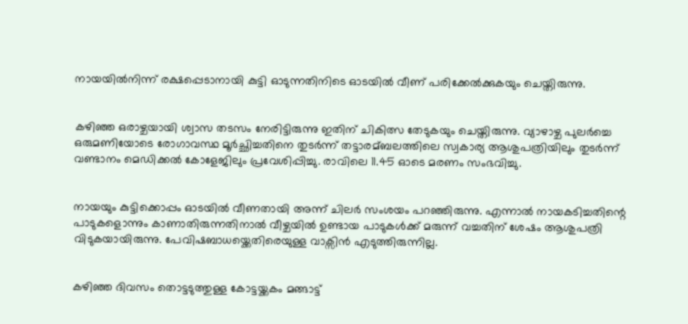നായയില്‍നിന്ന് രക്ഷപ്പെടാനായി കുട്ടി ഓടുന്നതിനിടെ ഓടയില്‍ വീണ് പരിക്കേല്‍ക്കുകയും ചെയ്തിരുന്നു.


കഴിഞ്ഞ ഒരാഴ്ചയായി ശ്വാസ തടസം നേരിട്ടിരുന്നു ഇതിന് ചികിത്സ തേടുകയും ചെയ്തിരുന്നു. വ്യാഴാഴ്ച പുലര്‍ച്ചെ ഒരുമണിയോടെ രോഗാവസ്ഥ മൂര്‍ച്ഛിച്ചതിനെ തുടര്‍ന്ന് തട്ടാരമ്ബലത്തിലെ സ്വകാര്യ ആശുപത്രിയിലും തുടര്‍ന്ന് വണ്ടാനം മെഡിക്കല്‍ കോളേജിലും പ്രവേശിപ്പിച്ചു. രാവിലെ 11.45 ഓടെ മരണം സംഭവിച്ചു.


നായയും കുട്ടിക്കൊപ്പം ഓടയില്‍ വീണതായി അന്ന് ചിലര്‍ സംശയം പറഞ്ഞിരുന്നു. എന്നാല്‍ നായകടിച്ചതിന്റെ പാടുകളൊന്നും കാണാതിരുന്നതിനാല്‍ വീഴ്ചയില്‍ ഉണ്ടായ പാടുകള്‍ക്ക് മരുന്ന് വച്ചതിന് ശേഷം ആശുപത്രി വിടുകയായിരുന്നു. പേവിഷബാധയ്ക്കെതിരെയുള്ള വാക്സിന്‍ എടുത്തിരുന്നില്ല.


കഴിഞ്ഞ ദിവസം തൊട്ടടുത്തുള്ള കോട്ടയ്ക്കകം മങ്ങാട്ട്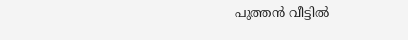പുത്തന്‍ വീട്ടില്‍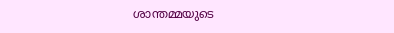ശാന്തമ്മയുടെ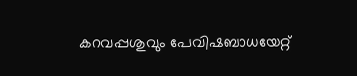കറവപ്പശുവും പേവിഷബാധയേറ്റ്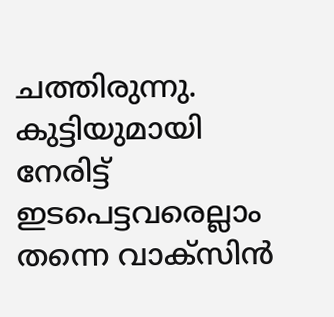ചത്തിരുന്നു. കുട്ടിയുമായി നേരിട്ട് ഇടപെട്ടവരെല്ലാം തന്നെ വാക്സിന്‍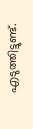എടുത്തിട്ടുണ്ട്.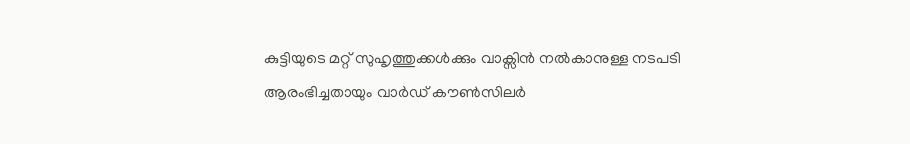കുട്ടിയുടെ മറ്റ് സുഹൃത്തുക്കള്‍ക്കും വാക്സിന്‍ നല്‍കാനുള്ള നടപടി ആരംഭിച്ചതായും വാര്‍ഡ് കൗണ്‍സിലര്‍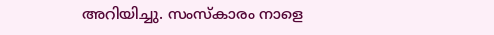അറിയിച്ചു. സംസ്‌കാരം നാളെ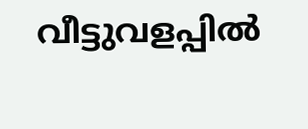വീട്ടുവളപ്പില്‍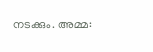നടക്കും. അമ്മ: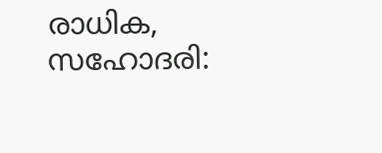രാധിക, സഹോദരി: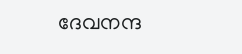ദേവനന്ദ